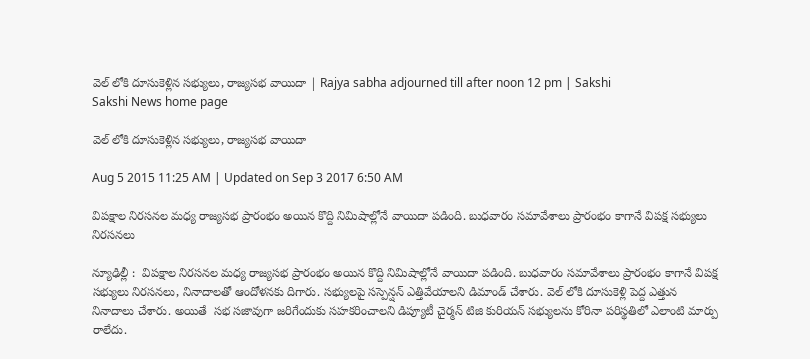వెల్ లోకి దూసుకెళ్లిన సభ్యులు, రాజ్యసభ వాయిదా | Rajya sabha adjourned till after noon 12 pm | Sakshi
Sakshi News home page

వెల్ లోకి దూసుకెళ్లిన సభ్యులు, రాజ్యసభ వాయిదా

Aug 5 2015 11:25 AM | Updated on Sep 3 2017 6:50 AM

విపక్షాల నిరసనల మధ్య రాజ్యసభ ప్రారంభం అయిన కొద్ది నిమిషాల్లోనే వాయిదా పడింది. బుధవారం సమావేశాలు ప్రారంభం కాగానే విపక్ష సభ్యులు నిరసనలు

న్యూఢిల్లీ :  విపక్షాల నిరసనల మధ్య రాజ్యసభ ప్రారంభం అయిన కొద్ది నిమిషాల్లోనే వాయిదా పడింది. బుధవారం సమావేశాలు ప్రారంభం కాగానే విపక్ష సభ్యులు నిరసనలు, నినాదాలతో ఆందోళనకు దిగారు. సభ్యులపై సస్పెన్షన్ ఎత్తివేయాలని డిమాండ్ చేశారు. వెల్ లోకి దూసుకెళ్లి పెద్ద ఎత్తున నినాదాలు చేశారు. అయితే  సభ సజావుగా జరిగేందుకు సహకరించాలని డిప్యూటీ చైర్మన్ టిజి కురియన్ సభ్యులను కోరినా పరిస్థతిలో ఎలాంటి మార్పు రాలేదు.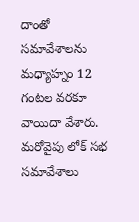దాంతో సమావేశాలను మధ్యాహ్నం 12 గంటల వరకూ వాయిదా వేశారు. మరోవైపు లోక్ సభ సమావేశాలు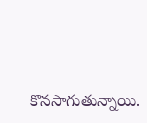కొనసాగుతున్నాయి.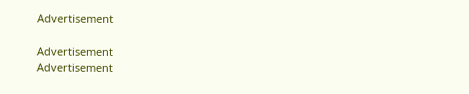Advertisement

Advertisement
Advertisement